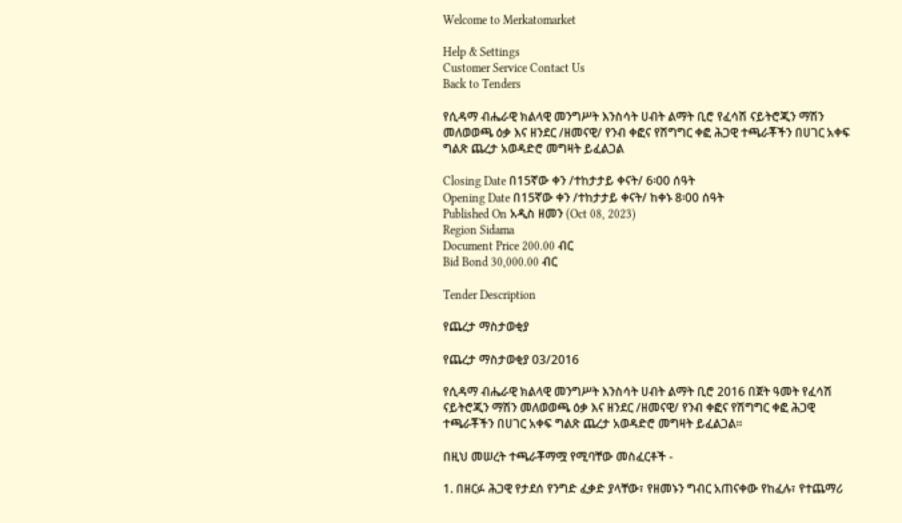Welcome to Merkatomarket

Help & Settings
Customer Service Contact Us
Back to Tenders

የሲዳማ ብሔራዊ ክልላዊ መንግሥት እንስሳት ሀብት ልማት ቢሮ የፈሳሽ ናይትሮጂን ማሽን መለወወጫ ዕቃ እና ዘንደር /ዘመናዊ/ የንብ ቀፎና የሽግግር ቀፎ ሕጋዊ ተጫራቾችን በሀገር አቀፍ ግልጽ ጨረታ አወዳድሮ መግዛት ይፈልጋል

Closing Date በ15ኛው ቀን /ተከታታይ ቀናት/ 6፡00 ሰዓት
Opening Date በ15ኛው ቀን /ተከታታይ ቀናት/ ከቀኑ 8፡00 ሰዓት
Published On አዲስ ዘመን (Oct 08, 2023)
Region Sidama
Document Price 200.00 ብር
Bid Bond 30,000.00 ብር

Tender Description

የጨረታ ማስታወቂያ

የጨረታ ማስታወቂያ 03/2016

የሲዳማ ብሔራዊ ክልላዊ መንግሥት እንስሳት ሀብት ልማት ቢሮ 2016 በጀት ዓመት የፈሳሽ ናይትሮጂን ማሽን መለወወጫ ዕቃ እና ዘንደር /ዘመናዊ/ የንብ ቀፎና የሽግግር ቀፎ ሕጋዊ ተጫራቾችን በሀገር አቀፍ ግልጽ ጨረታ አወዳድሮ መግዛት ይፈልጋል።

በዚህ መሠረት ተጫራቾማሟ የሚባቸው መስፈርቶች -

1. በዘርፉ ሕጋዊ የታደሰ የንግድ ፈቃድ ያላቸው፣ የዘመኑን ግብር አጠናቀው የከፈሉ፣ የተጨማሪ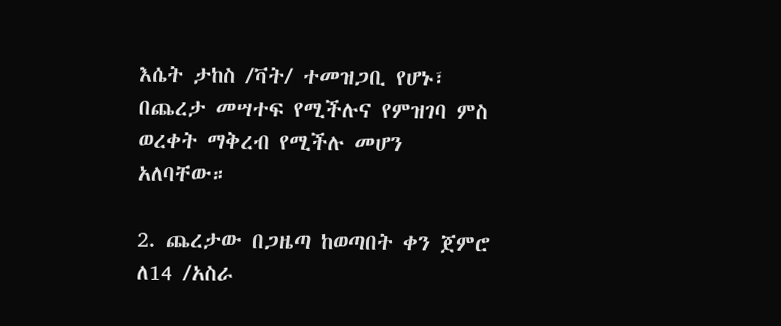እሴት ታከስ /ቫት/ ተመዝጋቢ የሆኑ፣ በጨረታ መሣተፍ የሚችሉና የምዝገባ ምስ ወረቀት ማቅረብ የሚችሉ መሆን አለባቸው።

2. ጨረታው በጋዜጣ ከወጣበት ቀን ጀምሮ ለ14 /አስራ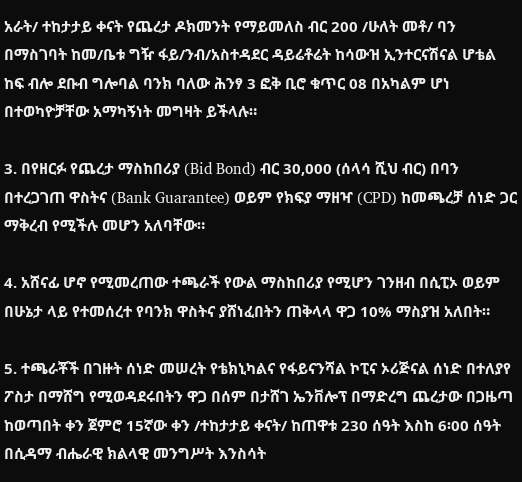አራት/ ተከታታይ ቀናት የጨረታ ዶክመንት የማይመለስ ብር 200 /ሁለት መቶ/ ባን በማስገባት ከመ/ቤቱ ግዥ ፋይ/ንብ/አስተዳደር ዳይሬቶሬት ከሳውዝ ኢንተርናሽናል ሆቴል ከፍ ብሎ ደቡብ ግሎባል ባንክ ባለው ሕንፃ 3 ፎቅ ቢሮ ቁጥር 08 በአካልም ሆነ በተወካዮቻቸው አማካኝነት መግዛት ይችላሉ።

3. በየዘርፉ የጨረታ ማስከበሪያ (Bid Bond) ብር 30,000 (ሰላሳ ሺህ ብር) በባን በተረጋገጠ ዋስትና (Bank Guarantee) ወይም የክፍያ ማዘዣ (CPD) ከመጫረቻ ሰነድ ጋር ማቅረብ የሚችሉ መሆን አለባቸው።

4. አሸናፊ ሆኖ የሚመረጠው ተጫራች የውል ማስከበሪያ የሚሆን ገንዘብ በሲፒኦ ወይም በሁኔታ ላይ የተመሰረተ የባንክ ዋስትና ያሸነፈበትን ጠቅላላ ዋጋ 10% ማስያዝ አለበት።

5. ተጫራቾች በገዙት ሰነድ መሠረት የቴክኒካልና የፋይናንሻል ኮፒና ኦሪጅናል ሰነድ በተለያየ ፖስታ በማሸግ የሚወዳደሩበትን ዋጋ በሰም በታሸገ ኤንቨሎፕ በማድረግ ጨረታው በጋዜጣ ከወጣበት ቀን ጀምሮ 15ኛው ቀን /ተከታታይ ቀናት/ ከጠዋቱ 230 ሰዓት እስከ 6፡00 ሰዓት በሲዳማ ብሔራዊ ክልላዊ መንግሥት እንስሳት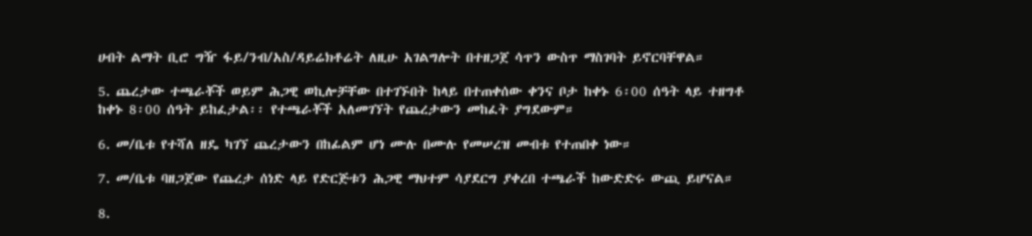ሀብት ልማት ቢሮ ግዥ ፋይ/ንብ/አስ/ዳይሬክቶሬት ለዚሁ አገልግሎት በተዘጋጀ ሳጥን ውስጥ ማስገባት ይኖርባቸዋል።

5. ጨረታው ተጫራቾች ወይም ሕጋዊ ወኪሎቻቸው በተገኙበት ከላይ በተጠቀሰው ቀንና ቦታ ከቀኑ 6፡00 ሰዓት ላይ ተዘግቶ ከቀኑ 8፡00 ሰዓት ይከፈታል፡፡ የተጫራቾች አለመገኘት የጨረታውን መከፈት ያግደውም።

6. መ/ቤቱ የተሻለ ዘዴ ካገኘ ጨረታውን በከፊልም ሆነ ሙሉ በሙሉ የመሠረዝ መብቱ የተጠበቀ ነው።

7. መ/ቤቱ ባዘጋጀው የጨረታ ሰነድ ላይ የድርጅቱን ሕጋዊ ማህተም ሳያደርግ ያቀረበ ተጫራች ከውድድሩ ውጪ ይሆናል።

8.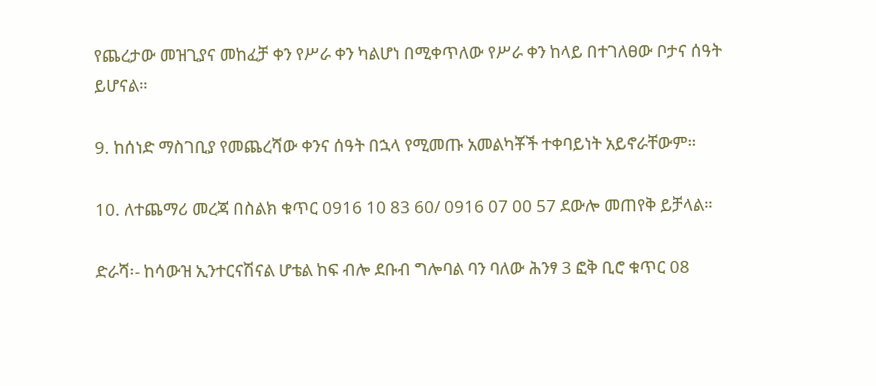የጨረታው መዝጊያና መከፈቻ ቀን የሥራ ቀን ካልሆነ በሚቀጥለው የሥራ ቀን ከላይ በተገለፀው ቦታና ሰዓት ይሆናል።

9. ከሰነድ ማስገቢያ የመጨረሻው ቀንና ሰዓት በኋላ የሚመጡ አመልካቾች ተቀባይነት አይኖራቸውም።

10. ለተጨማሪ መረጃ በስልክ ቁጥር 0916 10 83 60/ 0916 07 00 57 ደውሎ መጠየቅ ይቻላል።

ድራሻ፡- ከሳውዝ ኢንተርናሽናል ሆቴል ከፍ ብሎ ደቡብ ግሎባል ባን ባለው ሕንፃ 3 ፎቅ ቢሮ ቁጥር 08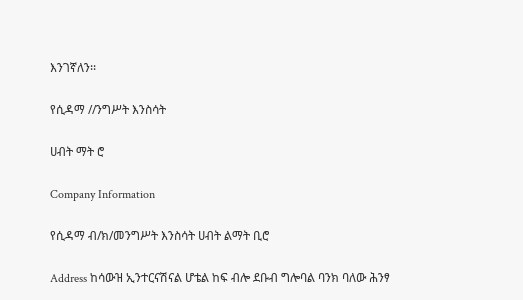እንገኛለን፡፡

የሲዳማ //ንግሥት እንስሳት

ሀብት ማት ሮ

Company Information

የሲዳማ ብ/ክ/መንግሥት እንስሳት ሀብት ልማት ቢሮ

Address ከሳውዝ ኢንተርናሽናል ሆቴል ከፍ ብሎ ደቡብ ግሎባል ባንክ ባለው ሕንፃ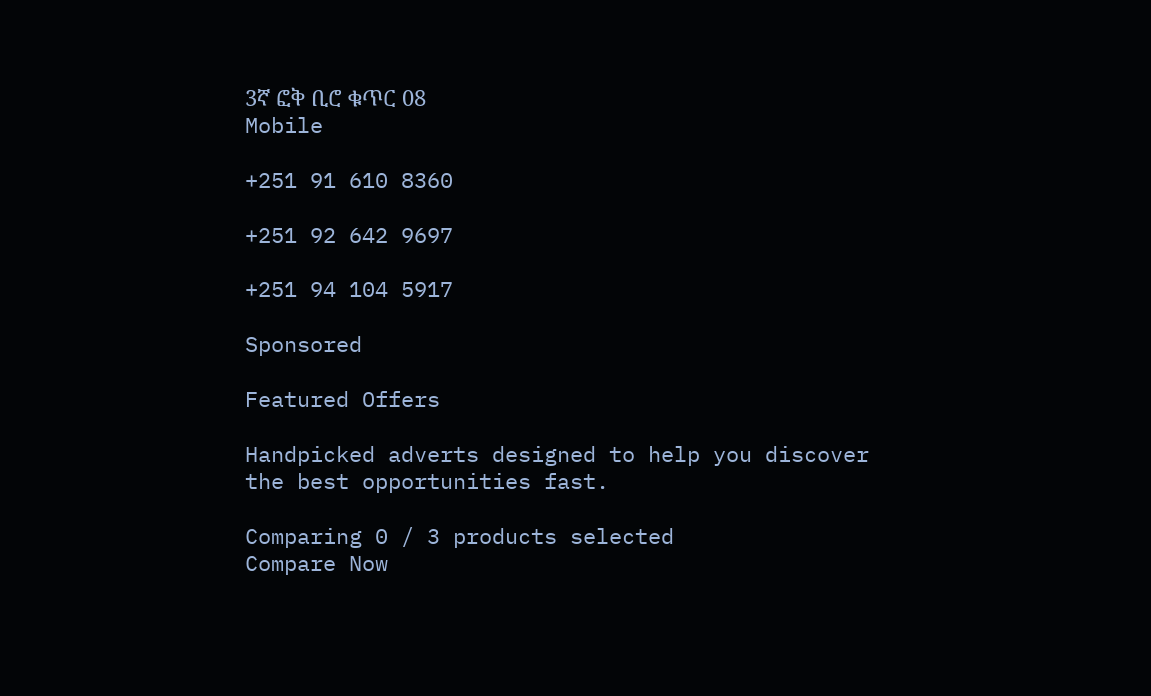3ኛ ፎቅ ቢሮ ቁጥር 08
Mobile

+251 91 610 8360

+251 92 642 9697

+251 94 104 5917

Sponsored

Featured Offers

Handpicked adverts designed to help you discover the best opportunities fast.

Comparing 0 / 3 products selected
Compare Now